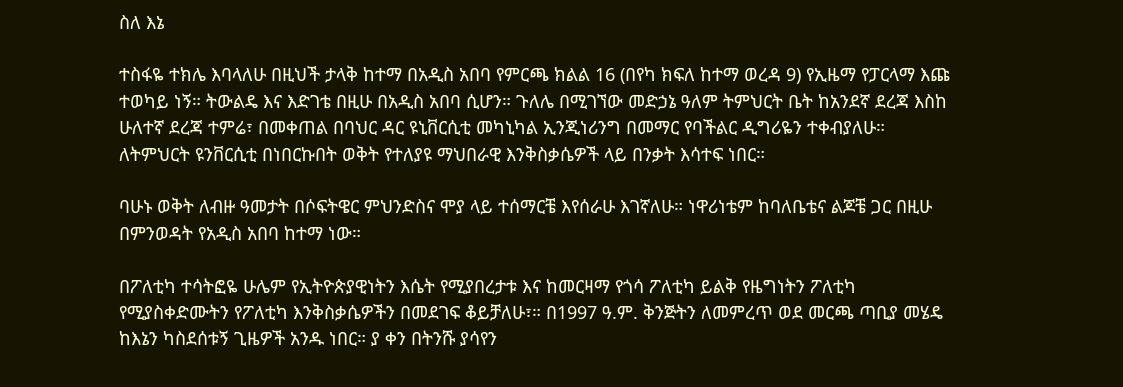ስለ እኔ

ተስፋዬ ተክሌ እባላለሁ በዚህች ታላቅ ከተማ በአዲስ አበባ የምርጫ ክልል 16 (በየካ ክፍለ ከተማ ወረዳ 9) የኢዜማ የፓርላማ እጩ ተወካይ ነኝ። ትውልዴ እና እድገቴ በዚሁ በአዲስ አበባ ሲሆን። ጉለሌ በሚገኘው መድኃኔ ዓለም ትምህርት ቤት ከአንደኛ ደረጃ እስከ ሁለተኛ ደረጃ ተምሬ፣ በመቀጠል በባህር ዳር ዩኒቨርሲቲ መካኒካል ኢንጂነሪንግ በመማር የባችልር ዲግሪዬን ተቀብያለሁ። ለትምህርት ዩንቨርሲቲ በነበርኩበት ወቅት የተለያዩ ማህበራዊ እንቅስቃሴዎች ላይ በንቃት እሳተፍ ነበር።

ባሁኑ ወቅት ለብዙ ዓመታት በሶፍትዌር ምህንድስና ሞያ ላይ ተሰማርቼ እየሰራሁ እገኛለሁ። ነዋሪነቴም ከባለቤቴና ልጆቼ ጋር በዚሁ በምንወዳት የአዲስ አበባ ከተማ ነው።

በፖለቲካ ተሳትፎዬ ሁሌም የኢትዮጵያዊነትን እሴት የሚያበረታቱ እና ከመርዛማ የጎሳ ፖለቲካ ይልቅ የዜግነትን ፖለቲካ የሚያስቀድሙትን የፖለቲካ እንቅስቃሴዎችን በመደገፍ ቆይቻለሁ፣። በ1997 ዓ.ም. ቅንጅትን ለመምረጥ ወደ መርጫ ጣቢያ መሄዴ ከእኔን ካስደሰቱኝ ጊዜዎች አንዱ ነበር። ያ ቀን በትንሹ ያሳየን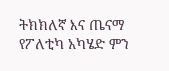ትክክለኛ እና ጤናማ የፖለቲካ አካሄድ ምን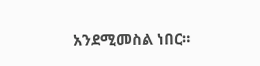አንደሚመስል ነበር።